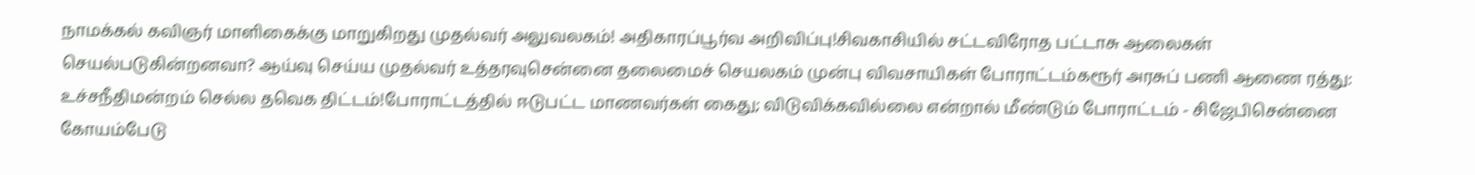நாமக்கல் கவிஞர் மாளிகைக்கு மாறுகிறது முதல்வர் அலுவலகம்! அதிகாரப்பூர்வ அறிவிப்பு!சிவகாசியில் சட்டவிரோத பட்டாசு ஆலைகள் செயல்படுகின்றனவா? ஆய்வு செய்ய முதல்வர் உத்தரவுசென்னை தலைமைச் செயலகம் முன்பு விவசாயிகள் போராட்டம்கரூர் அரசுப் பணி ஆணை ரத்து: உச்சநீதிமன்றம் செல்ல தவெக திட்டம்!போராட்டத்தில் ஈடுபட்ட மாணவர்கள் கைது; விடுவிக்கவில்லை என்றால் மீண்டும் போராட்டம் - சிஜேபிசென்னை கோயம்பேடு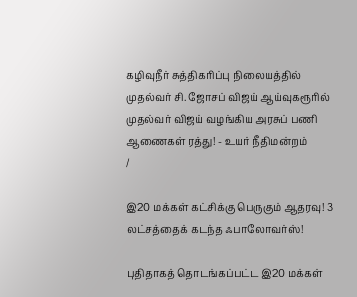கழிவுநீர் சுத்திகரிப்பு நிலையத்தில் முதல்வர் சி. ஜோசப் விஜய் ஆய்வுகரூரில் முதல்வர் விஜய் வழங்கிய அரசுப் பணி ஆணைகள் ரத்து! - உயர் நீதிமன்றம்
/

இ20 மக்கள் கட்சிக்கு பெருகும் ஆதரவு! 3 லட்சத்தைக் கடந்த ஃபாலோவர்ஸ்!

புதிதாகத் தொடங்கப்பட்ட இ20 மக்கள்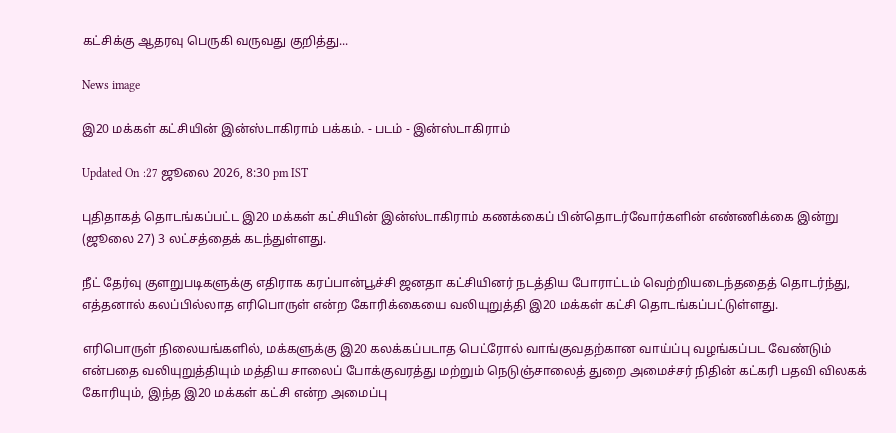கட்சிக்கு ஆதரவு பெருகி வருவது குறித்து...

News image

இ20 மக்கள் கட்சியின் இன்ஸ்டாகிராம் பக்கம். - படம் - இன்ஸ்டாகிராம்

Updated On :27 ஜூலை 2026, 8:30 pm IST

புதிதாகத் தொடங்கப்பட்ட இ20 மக்கள் கட்சியின் இன்ஸ்டாகிராம் கணக்கைப் பின்தொடர்வோர்களின் எண்ணிக்கை இன்று (ஜூலை 27) 3 லட்சத்தைக் கடந்துள்ளது.

நீட் தேர்வு குளறுபடிகளுக்கு எதிராக கரப்பான்பூச்சி ஜனதா கட்சியினர் நடத்திய போராட்டம் வெற்றியடைந்ததைத் தொடர்ந்து, எத்தனால் கலப்பில்லாத எரிபொருள் என்ற கோரிக்கையை வலியுறுத்தி இ20 மக்கள் கட்சி தொடங்கப்பட்டுள்ளது.

எரிபொருள் நிலையங்களில், மக்களுக்கு இ20 கலக்கப்படாத பெட்ரோல் வாங்குவதற்கான வாய்ப்பு வழங்கப்பட வேண்டும் என்பதை வலியுறுத்தியும் மத்திய சாலைப் போக்குவரத்து மற்றும் நெடுஞ்சாலைத் துறை அமைச்சர் நிதின் கட்கரி பதவி விலகக் கோரியும், இந்த இ20 மக்கள் கட்சி என்ற அமைப்பு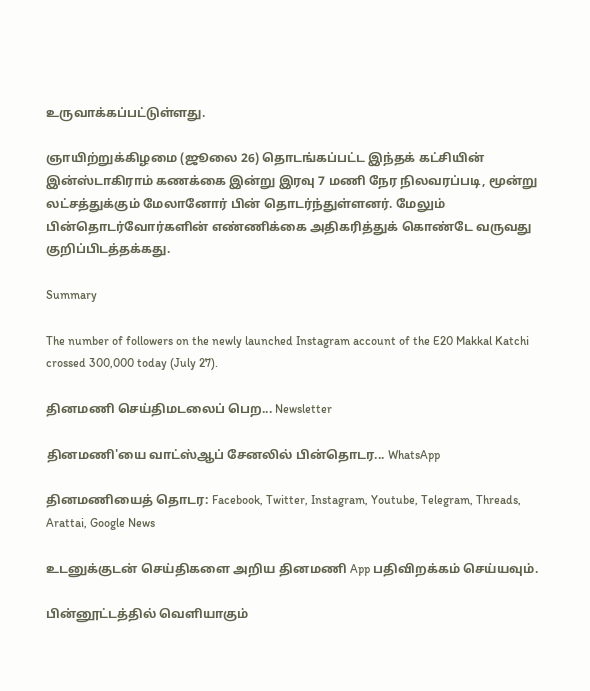உருவாக்கப்பட்டுள்ளது.

ஞாயிற்றுக்கிழமை (ஜூலை 26) தொடங்கப்பட்ட இந்தக் கட்சியின் இன்ஸ்டாகிராம் கணக்கை இன்று இரவு 7 மணி நேர நிலவரப்படி, மூன்று லட்சத்துக்கும் மேலானோர் பின் தொடர்ந்துள்ளனர். மேலும் பின்தொடர்வோர்களின் எண்ணிக்கை அதிகரித்துக் கொண்டே வருவது குறிப்பிடத்தக்கது.

Summary

The number of followers on the newly launched Instagram account of the E20 Makkal Katchi crossed 300,000 today (July 27).

தினமணி செய்திமடலைப் பெற... Newsletter

தினமணி'யை வாட்ஸ்ஆப் சேனலில் பின்தொடர... WhatsApp

தினமணியைத் தொடர: Facebook, Twitter, Instagram, Youtube, Telegram, Threads, Arattai, Google News

உடனுக்குடன் செய்திகளை அறிய தினமணி App பதிவிறக்கம் செய்யவும்.

பின்னூட்டத்தில் வெளியாகும்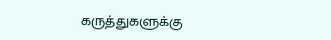கருத்துகளுக்கு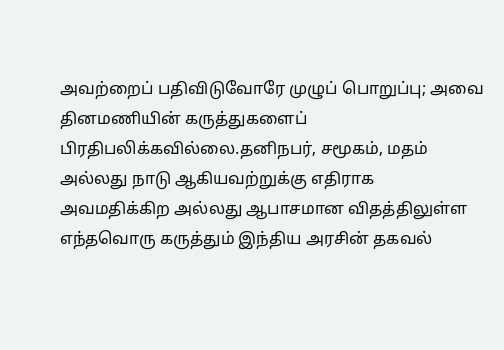அவற்றைப் பதிவிடுவோரே முழுப் பொறுப்பு; அவை தினமணியின் கருத்துகளைப் பிரதிபலிக்கவில்லை.தனிநபர், சமூகம், மதம் அல்லது நாடு ஆகியவற்றுக்கு எதிராக அவமதிக்கிற அல்லது ஆபாசமான விதத்திலுள்ள எந்தவொரு கருத்தும் இந்திய அரசின் தகவல்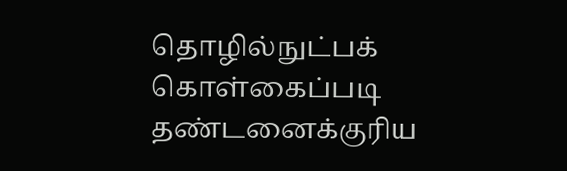தொழில்நுட்பக் கொள்கைப்படி தண்டனைக்குரிய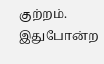குற்றம். இதுபோன்ற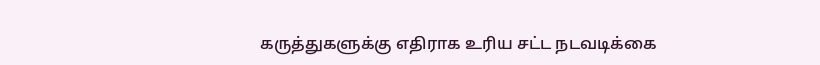கருத்துகளுக்கு எதிராக உரிய சட்ட நடவடிக்கை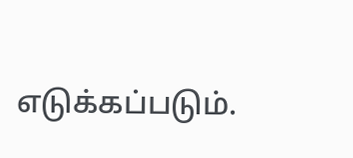எடுக்கப்படும்.